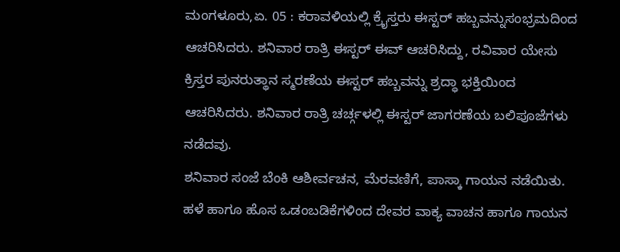ಮಂಗಳೂರು,ಏ. 05 : ಕರಾವಳಿಯಲ್ಲಿ ಕ್ರೈಸ್ತರು ಈಸ್ಟರ್ ಹಬ್ಬವನ್ನುಸಂಭ್ರಮದಿಂದ ಆಚರಿಸಿದರು. ಶನಿವಾರ ರಾತ್ರಿ ಈಸ್ಟರ್ ಈವ್ ಆಚರಿಸಿದ್ದು, ರವಿವಾರ ಯೇಸು ಕ್ರಿಸ್ತರ ಪುನರುತ್ಥಾನ ಸ್ಮರಣೆಯ ಈಸ್ಟರ್ ಹಬ್ಬವನ್ನು ಶ್ರದ್ಧಾ ಭಕ್ತಿಯಿಂದ ಆಚರಿಸಿದರು. ಶನಿವಾರ ರಾತ್ರಿ ಚರ್ಚ್ಗಳಲ್ಲಿ ಈಸ್ಟರ್ ಜಾಗರಣೆಯ ಬಲಿಪೂಜೆಗಳು ನಡೆದವು.
ಶನಿವಾರ ಸಂಜೆ ಬೆಂಕಿ ಆಶೀರ್ವಚನ, ಮೆರವಣಿಗೆ, ಪಾಸ್ಕಾ ಗಾಯನ ನಡೆಯಿತು. ಹಳೆ ಹಾಗೂ ಹೊಸ ಒಡಂಬಡಿಕೆಗಳಿಂದ ದೇವರ ವಾಕ್ಯ ವಾಚನ ಹಾಗೂ ಗಾಯನ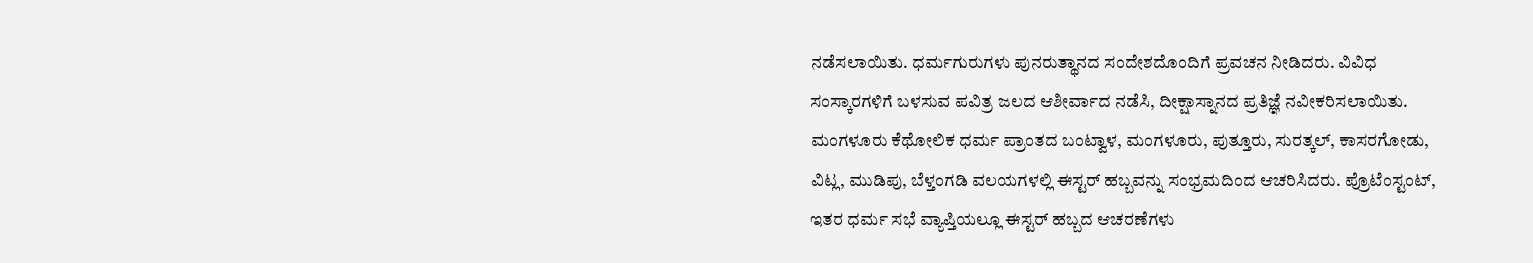ನಡೆಸಲಾಯಿತು. ಧರ್ಮಗುರುಗಳು ಪುನರುತ್ಥಾನದ ಸಂದೇಶದೊಂದಿಗೆ ಪ್ರವಚನ ನೀಡಿದರು. ವಿವಿಧ ಸಂಸ್ಕಾರಗಳಿಗೆ ಬಳಸುವ ಪವಿತ್ರ ಜಲದ ಆಶೀರ್ವಾದ ನಡೆಸಿ, ದೀಕ್ಷಾಸ್ನಾನದ ಪ್ರತಿಜ್ಞೆ ನವೀಕರಿಸಲಾಯಿತು.
ಮಂಗಳೂರು ಕೆಥೋಲಿಕ ಧರ್ಮ ಪ್ರಾಂತದ ಬಂಟ್ವಾಳ, ಮಂಗಳೂರು, ಪುತ್ತೂರು, ಸುರತ್ಕಲ್, ಕಾಸರಗೋಡು, ವಿಟ್ಲ, ಮುಡಿಪು, ಬೆಳ್ತಂಗಡಿ ವಲಯಗಳಲ್ಲಿ ಈಸ್ಟರ್ ಹಬ್ಬವನ್ನು ಸಂಭ್ರಮದಿಂದ ಆಚರಿಸಿದರು. ಪ್ರೊಟೆಂಸ್ಟಂಟ್, ಇತರ ಧರ್ಮ ಸಭೆ ವ್ಯಾಪ್ತಿಯಲ್ಲೂ ಈಸ್ಟರ್ ಹಬ್ಬದ ಆಚರಣೆಗಳು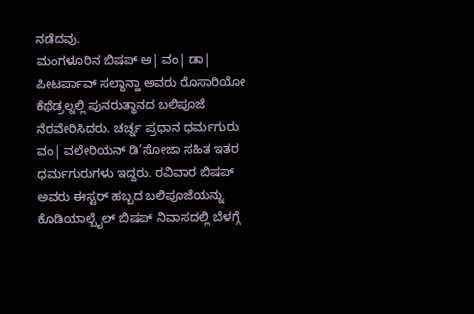ನಡೆದವು.
ಮಂಗಳೂರಿನ ಬಿಷಪ್ ಅ| ವಂ| ಡಾ| ಪೀಟರ್ಪಾವ್ ಸಲ್ದಾನ್ಹಾ ಅವರು ರೊಸಾರಿಯೋ ಕೆಥೆಡ್ರಲ್ನಲ್ಲಿ ಪುನರುತ್ಥಾನದ ಬಲಿಪೂಜೆ ನೆರವೇರಿಸಿದರು. ಚರ್ಚ್ನ ಪ್ರಧಾನ ಧರ್ಮಗುರು ವಂ| ವಲೇರಿಯನ್ ಡಿ’ಸೋಜಾ ಸಹಿತ ಇತರ ಧರ್ಮಗುರುಗಳು ಇದ್ದರು. ರವಿವಾರ ಬಿಷಪ್ ಅವರು ಈಸ್ಟರ್ ಹಬ್ಬದ ಬಲಿಪೂಜೆಯನ್ನು ಕೊಡಿಯಾಲ್ಬೈಲ್ ಬಿಷಪ್ ನಿವಾಸದಲ್ಲಿ ಬೆಳಗ್ಗೆ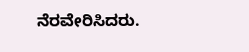ನೆರವೇರಿಸಿದರು.